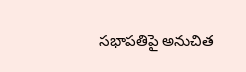సభాపతిపై అనుచిత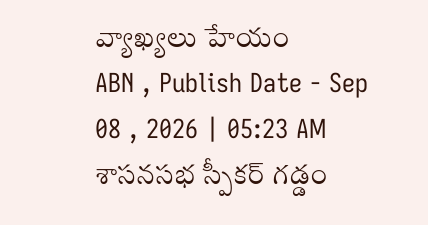వ్యాఖ్యలు హేయం
ABN , Publish Date - Sep 08 , 2026 | 05:23 AM
శాసనసభ స్పీకర్ గడ్డం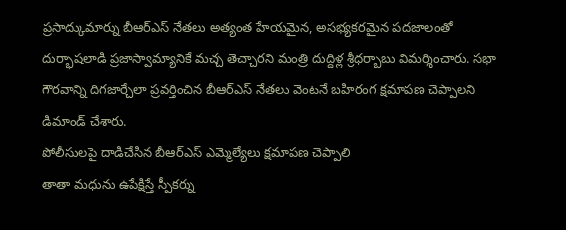ప్రసాద్కుమార్ను బీఆర్ఎస్ నేతలు అత్యంత హేయమైన, అసభ్యకరమైన పదజాలంతో దుర్భాషలాడి ప్రజాస్వామ్యానికే మచ్చ తెచ్చారని మంత్రి దుద్దిళ్ల శ్రీధర్బాబు విమర్శించారు. సభా గౌరవాన్ని దిగజార్చేలా ప్రవర్తించిన బీఆర్ఎస్ నేతలు వెంటనే బహిరంగ క్షమాపణ చెప్పాలని డిమాండ్ చేశారు.
పోలీసులపై దాడిచేసిన బీఆర్ఎస్ ఎమ్మెల్యేలు క్షమాపణ చెప్పాలి
తాతా మధును ఉపేక్షిస్తే స్పీకర్ను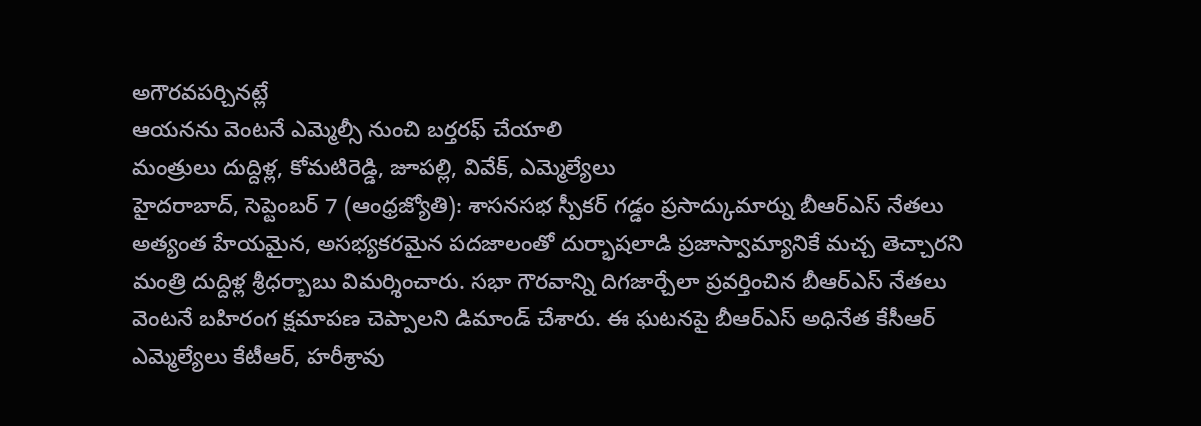అగౌరవపర్చినట్లే
ఆయనను వెంటనే ఎమ్మెల్సీ నుంచి బర్తరఫ్ చేయాలి
మంత్రులు దుద్దిళ్ల, కోమటిరెడ్డి, జూపల్లి, వివేక్, ఎమ్మెల్యేలు
హైదరాబాద్, సెప్టెంబర్ 7 (ఆంధ్రజ్యోతి): శాసనసభ స్పీకర్ గడ్డం ప్రసాద్కుమార్ను బీఆర్ఎస్ నేతలు అత్యంత హేయమైన, అసభ్యకరమైన పదజాలంతో దుర్భాషలాడి ప్రజాస్వామ్యానికే మచ్చ తెచ్చారని మంత్రి దుద్దిళ్ల శ్రీధర్బాబు విమర్శించారు. సభా గౌరవాన్ని దిగజార్చేలా ప్రవర్తించిన బీఆర్ఎస్ నేతలు వెంటనే బహిరంగ క్షమాపణ చెప్పాలని డిమాండ్ చేశారు. ఈ ఘటనపై బీఆర్ఎస్ అధినేత కేసీఆర్ ఎమ్మెల్యేలు కేటీఆర్, హరీశ్రావు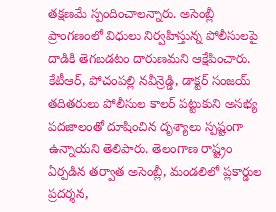తక్షణమే స్పందించాలన్నారు. అసెంబ్లీ ప్రాంగణంలో విధులు నిర్వహిస్తున్న పోలీసులపై దాడికి తెగబడటం దారుణమని ఆక్షేపించారు. కేటీఆర్, పోచంపల్లి నవీన్రెడ్డి, డాక్టర్ సంజయ్ తదితరులు పోలీసుల కాలర్ పట్టుకుని అసభ్య పదజాలంతో దూషించిన దృశ్యాలు స్పష్టంగా ఉన్నాయని తెలిపారు. తెలంగాణ రాష్ట్రం ఏర్పడిన తర్వాత అసెంబ్లీ, మండలిలో ప్లకార్డుల ప్రదర్శన,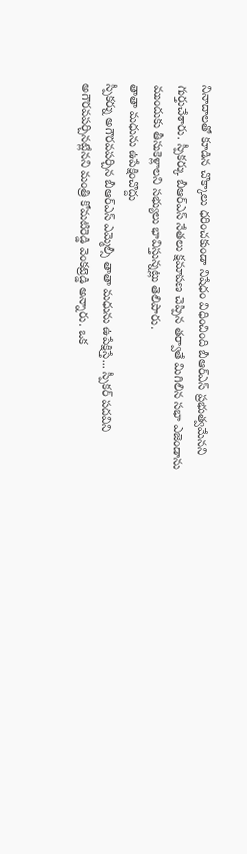నినాదాలతో కూడిన చొక్కాలు ధరించకుండా నిషేధం విధించింది బీఆర్ఎస్ ప్రభుత్వమేనని గుర్తుచేశారు. స్పీకర్కు బీఆర్ఎస్ నేతలు క్షమాపణ చెప్పిన తర్వాతే మిగిలిన సభా ఎజెండాను ముందుకు తీసుకెళ్లాలని సభ్యులు భావిస్తున్నట్లు తెలిపారు.
తాతా మధును ఉపేక్షించొద్దు
స్పీకర్ను అగౌరవపర్చిన బీఆర్ఎస్ ఎమ్మెల్సీ తాతా మధును ఉపేక్షిస్తే... స్పీకర్ పదవిని అగౌరవపర్చినట్లేనని మంత్రి కోమటిరెడ్డి వెంకట్రెడ్డి అన్నారు. ఒక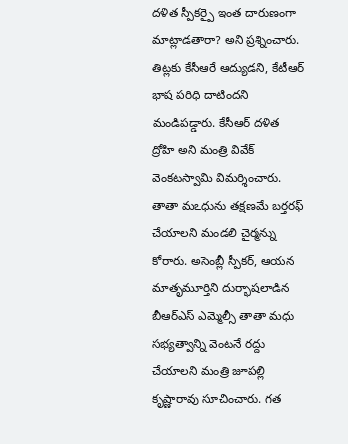దళిత స్పీకర్పై ఇంత దారుణంగా మాట్లాడతారా? అని ప్రశ్నించారు. తిట్లకు కేసీఆరే ఆద్యుడని, కేటీఆర్ భాష పరిధి దాటిందని మండిపడ్డారు. కేసీఆర్ దళిత ద్రోహి అని మంత్రి వివేక్ వెంకటస్వామి విమర్శించారు. తాతా మఽధును తక్షణమే బర్తరఫ్ చేయాలని మండలి చైర్మన్ను కోరారు. అసెంబ్లీ స్పీకర్, ఆయన మాతృమూర్తిని దుర్భాషలాడిన బీఆర్ఎస్ ఎమ్మెల్సీ తాతా మధు సభ్యత్వాన్ని వెంటనే రద్దు చేయాలని మంత్రి జూపల్లి కృష్ణారావు సూచించారు. గత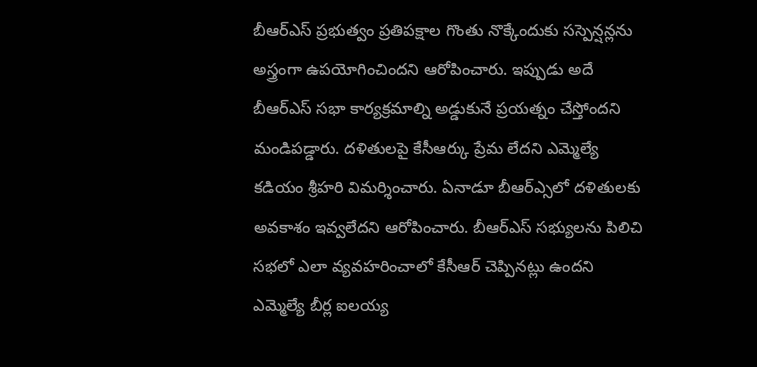బీఆర్ఎస్ ప్రభుత్వం ప్రతిపక్షాల గొంతు నొక్కేందుకు సస్పెన్షన్లను అస్త్రంగా ఉపయోగించిందని ఆరోపించారు. ఇప్పుడు అదే బీఆర్ఎస్ సభా కార్యక్రమాల్ని అడ్డుకునే ప్రయత్నం చేస్తోందని మండిపడ్డారు. దళితులపై కేసీఆర్కు ప్రేమ లేదని ఎమ్మెల్యే కడియం శ్రీహరి విమర్శించారు. ఏనాడూ బీఆర్ఎ్సలో దళితులకు అవకాశం ఇవ్వలేదని ఆరోపించారు. బీఆర్ఎస్ సభ్యులను పిలిచి సభలో ఎలా వ్యవహరించాలో కేసీఆర్ చెప్పినట్లు ఉందని ఎమ్మెల్యే బీర్ల ఐలయ్య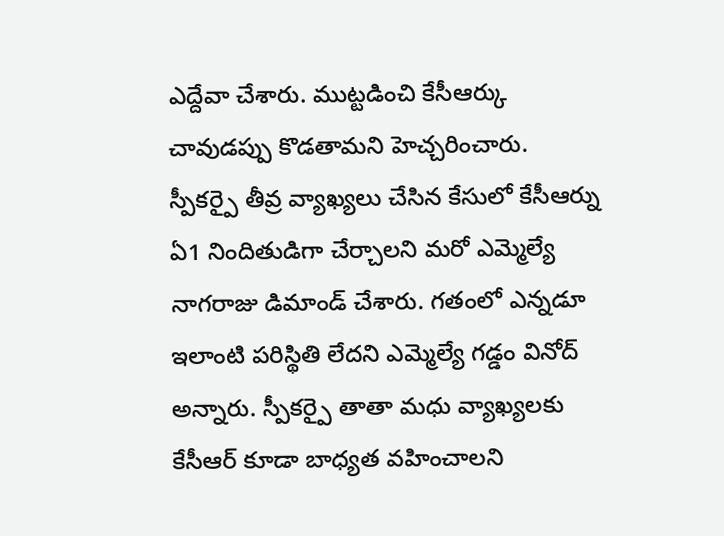ఎద్దేవా చేశారు. ముట్టడించి కేసీఆర్కు చావుడప్పు కొడతామని హెచ్చరించారు. స్పీకర్పై తీవ్ర వ్యాఖ్యలు చేసిన కేసులో కేసీఆర్ను ఏ1 నిందితుడిగా చేర్చాలని మరో ఎమ్మెల్యే నాగరాజు డిమాండ్ చేశారు. గతంలో ఎన్నడూ ఇలాంటి పరిస్థితి లేదని ఎమ్మెల్యే గడ్డం వినోద్ అన్నారు. స్పీకర్పై తాతా మధు వ్యాఖ్యలకు కేసీఆర్ కూడా బాధ్యత వహించాలని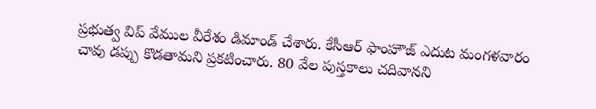ప్రభుత్వ విప్ వేముల వీరేశం డిమాండ్ చేశారు. కేసీఆర్ ఫాంహౌజ్ ఎదుట మంగళవారం చావు డప్పు కొడతామని ప్రకటించారు. 80 వేల పుస్తకాలు చదివానని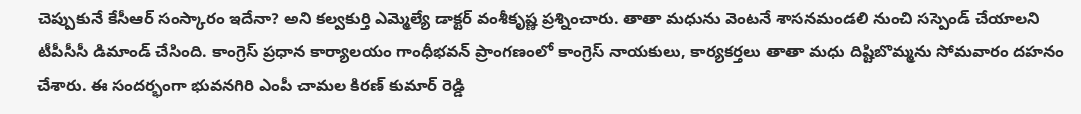చెప్పుకునే కేసీఆర్ సంస్కారం ఇదేనా? అని కల్వకుర్తి ఎమ్మెల్యే డాక్టర్ వంశీకృష్ణ ప్రశ్నించారు. తాతా మధును వెంటనే శాసనమండలి నుంచి సస్పెండ్ చేయాలని టీపీసీసీ డిమాండ్ చేసింది. కాంగ్రెస్ ప్రధాన కార్యాలయం గాంధీభవన్ ప్రాంగణంలో కాంగ్రెస్ నాయకులు, కార్యకర్తలు తాతా మధు దిష్టిబొమ్మను సోమవారం దహనం చేశారు. ఈ సందర్భంగా భువనగిరి ఎంపీ చామల కిరణ్ కుమార్ రెడ్డి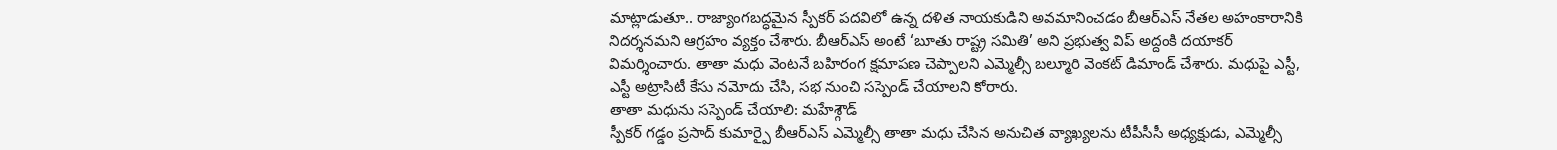మాట్లాడుతూ.. రాజ్యాంగబద్ధమైన స్పీకర్ పదవిలో ఉన్న దళిత నాయకుడిని అవమానించడం బీఆర్ఎస్ నేతల అహంకారానికి నిదర్శనమని ఆగ్రహం వ్యక్తం చేశారు. బీఆర్ఎస్ అంటే ‘బూతు రాష్ట్ర సమితి’ అని ప్రభుత్వ విప్ అద్దంకి దయాకర్ విమర్శించారు. తాతా మధు వెంటనే బహిరంగ క్షమాపణ చెప్పాలని ఎమ్మెల్సీ బల్మూరి వెంకట్ డిమాండ్ చేశారు. మధుపై ఎస్టీ, ఎస్టీ అట్రాసిటీ కేసు నమోదు చేసి, సభ నుంచి సస్పెండ్ చేయాలని కోరారు.
తాతా మధును సస్పెండ్ చేయాలి: మహేశ్గౌడ్
స్పీకర్ గడ్డం ప్రసాద్ కుమార్పై బీఆర్ఎస్ ఎమ్మెల్సీ తాతా మధు చేసిన అనుచిత వ్యాఖ్యలను టీపీసీసీ అధ్యక్షుడు, ఎమ్మెల్సీ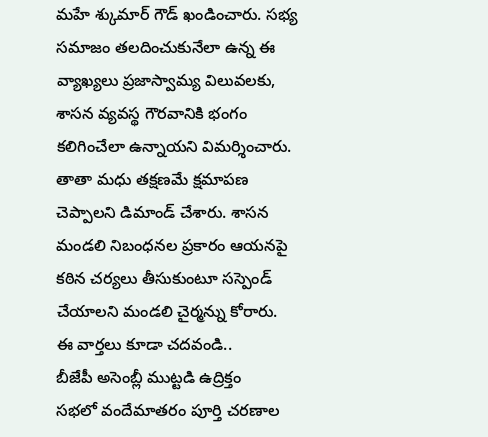మహే శ్కుమార్ గౌడ్ ఖండించారు. సభ్య సమాజం తలదించుకునేలా ఉన్న ఈ వ్యాఖ్యలు ప్రజాస్వామ్య విలువలకు, శాసన వ్యవస్థ గౌరవానికి భంగం కలిగించేలా ఉన్నాయని విమర్శించారు. తాతా మధు తక్షణమే క్షమాపణ చెప్పాలని డిమాండ్ చేశారు. శాసన మండలి నిబంధనల ప్రకారం ఆయనపై కఠిన చర్యలు తీసుకుంటూ సస్పెండ్ చేయాలని మండలి చైర్మన్ను కోరారు.
ఈ వార్తలు కూడా చదవండి..
బీజేపీ అసెంబ్లీ ముట్టడి ఉద్రిక్తం
సభలో వందేమాతరం పూర్తి చరణాల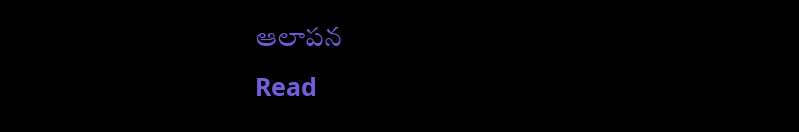ఆలాపన
Read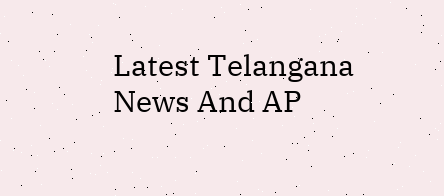Latest Telangana News And AP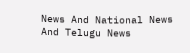News And National News
And Telugu News